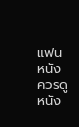แฟนหนังควรดูหนัง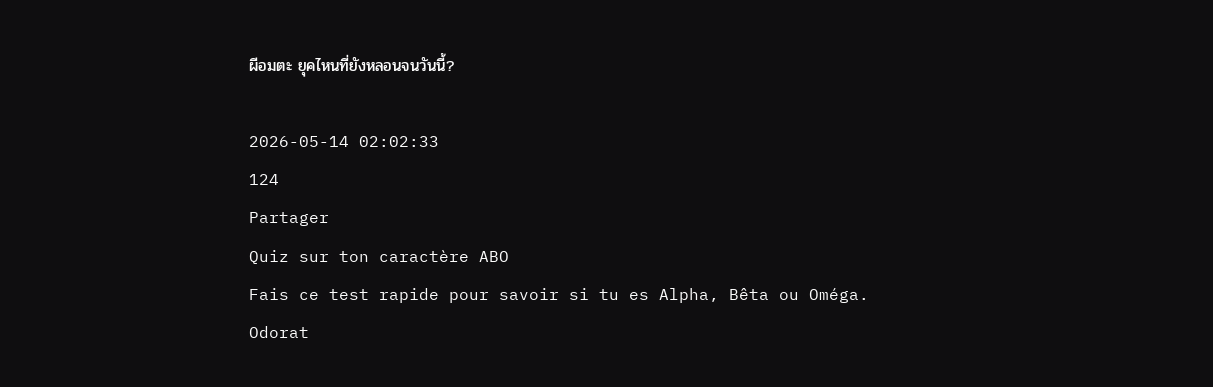ผีอมตะ ยุคไหนที่ยังหลอนจนวันนี้?

2026-05-14 02:02:33
124
Partager
Quiz sur ton caractère ABO
Fais ce test rapide pour savoir si tu es Alpha, Bêta ou Oméga.
Odorat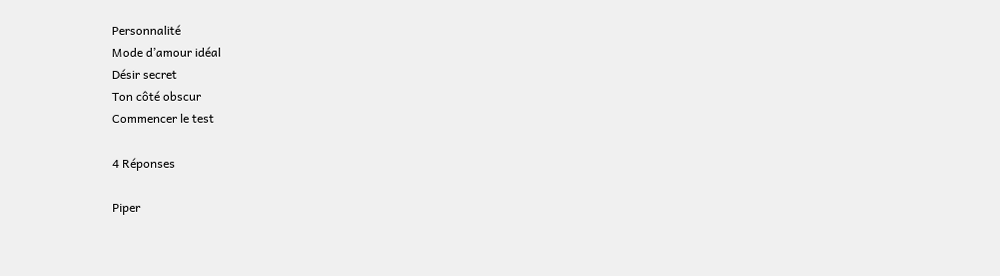Personnalité
Mode d’amour idéal
Désir secret
Ton côté obscur
Commencer le test

4 Réponses

Piper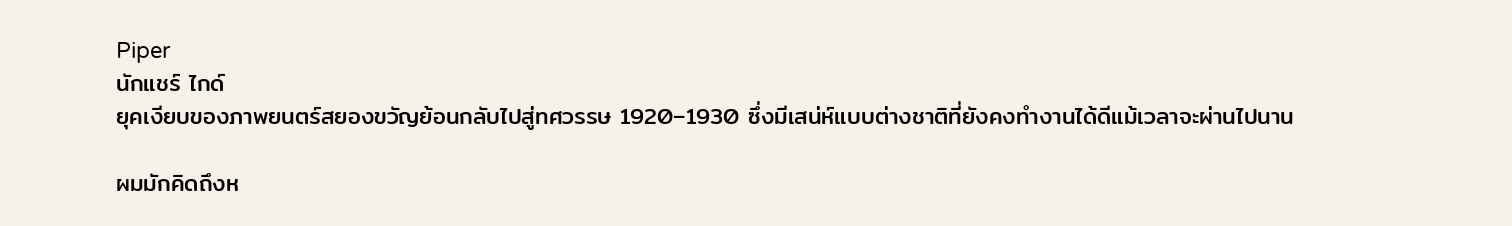Piper
นักแชร์ ไกด์
ยุคเงียบของภาพยนตร์สยองขวัญย้อนกลับไปสู่ทศวรรษ 1920–1930 ซึ่งมีเสน่ห์แบบต่างชาติที่ยังคงทำงานได้ดีแม้เวลาจะผ่านไปนาน

ผมมักคิดถึงห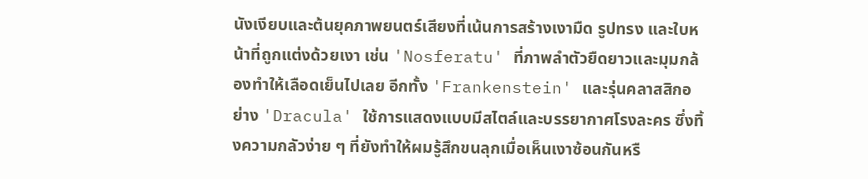นังเงียบและต้นยุคภาพยนตร์เสียงที่เน้นการสร้างเงามืด รูปทรง และใบหน้าที่ถูกแต่งด้วยเงา เช่น 'Nosferatu' ที่ภาพลำตัวยืดยาวและมุมกล้องทำให้เลือดเย็นไปเลย อีกทั้ง 'Frankenstein' และรุ่นคลาสสิกอย่าง 'Dracula' ใช้การแสดงแบบมีสไตล์และบรรยากาศโรงละคร ซึ่งทิ้งความกลัวง่าย ๆ ที่ยังทำให้ผมรู้สึกขนลุกเมื่อเห็นเงาซ้อนกันหรื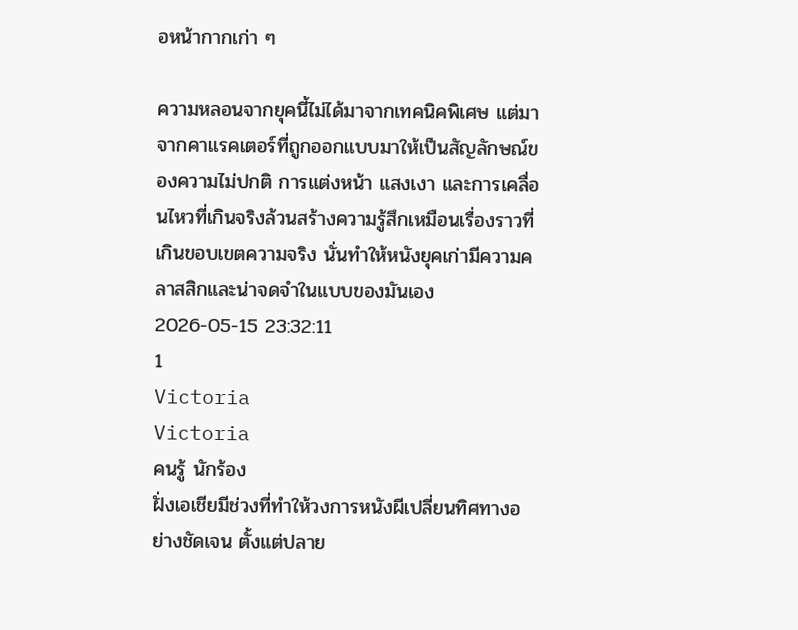อหน้ากากเก่า ๆ

ความหลอนจากยุคนี้ไม่ได้มาจากเทคนิคพิเศษ แต่มาจากคาแรคเตอร์ที่ถูกออกแบบมาให้เป็นสัญลักษณ์ของความไม่ปกติ การแต่งหน้า แสงเงา และการเคลื่อนไหวที่เกินจริงล้วนสร้างความรู้สึกเหมือนเรื่องราวที่เกินขอบเขตความจริง นั่นทำให้หนังยุคเก่ามีความคลาสสิกและน่าจดจำในแบบของมันเอง
2026-05-15 23:32:11
1
Victoria
Victoria
คนรู้ นักร้อง
ฝั่งเอเชียมีช่วงที่ทำให้วงการหนังผีเปลี่ยนทิศทางอย่างชัดเจน ตั้งแต่ปลาย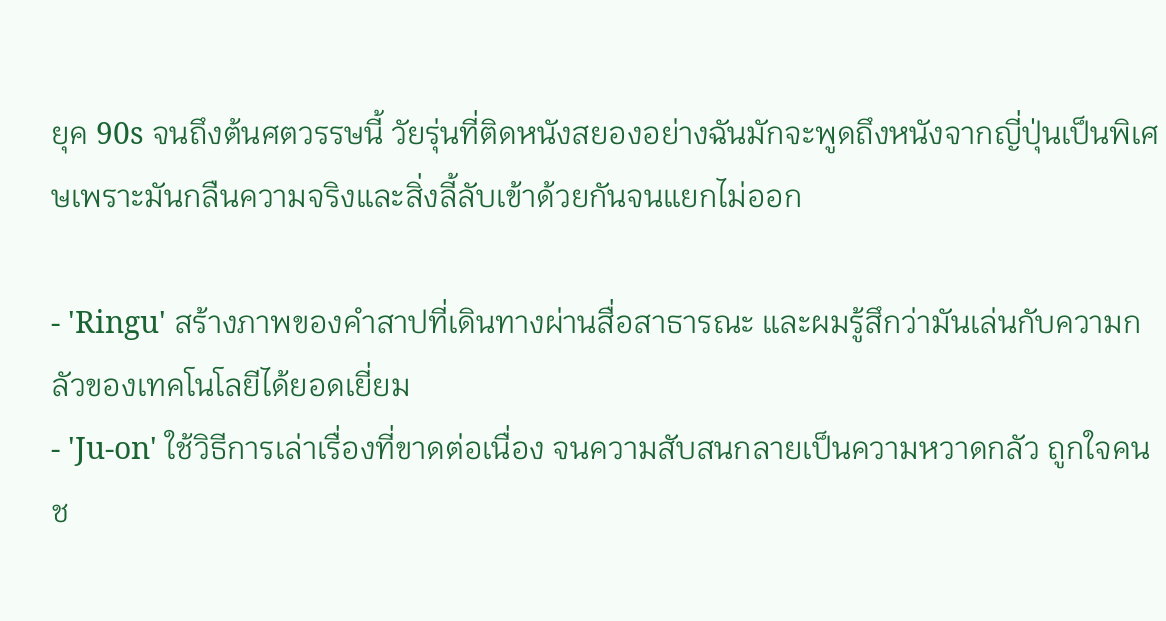ยุค 90s จนถึงต้นศตวรรษนี้ วัยรุ่นที่ติดหนังสยองอย่างฉันมักจะพูดถึงหนังจากญี่ปุ่นเป็นพิเศษเพราะมันกลืนความจริงและสิ่งลี้ลับเข้าด้วยกันจนแยกไม่ออก

- 'Ringu' สร้างภาพของคำสาปที่เดินทางผ่านสื่อสาธารณะ และผมรู้สึกว่ามันเล่นกับความกลัวของเทคโนโลยีได้ยอดเยี่ยม
- 'Ju-on' ใช้วิธีการเล่าเรื่องที่ขาดต่อเนื่อง จนความสับสนกลายเป็นความหวาดกลัว ถูกใจคนช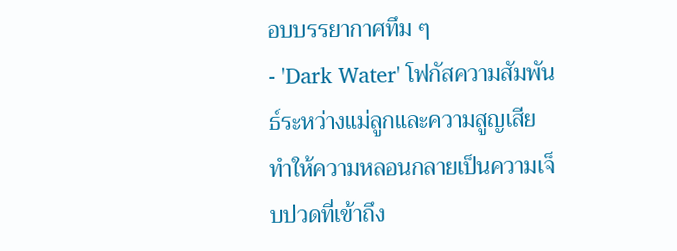อบบรรยากาศทึม ๆ
- 'Dark Water' โฟกัสความสัมพันธ์ระหว่างแม่ลูกและความสูญเสีย ทำให้ความหลอนกลายเป็นความเจ็บปวดที่เข้าถึง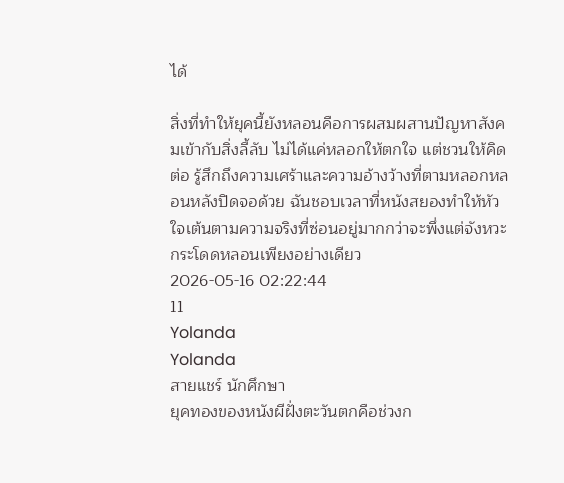ได้

สิ่งที่ทำให้ยุคนี้ยังหลอนคือการผสมผสานปัญหาสังคมเข้ากับสิ่งลี้ลับ ไม่ได้แค่หลอกให้ตกใจ แต่ชวนให้คิดต่อ รู้สึกถึงความเศร้าและความอ้างว้างที่ตามหลอกหลอนหลังปิดจอด้วย ฉันชอบเวลาที่หนังสยองทำให้หัวใจเต้นตามความจริงที่ซ่อนอยู่มากกว่าจะพึ่งแต่จังหวะกระโดดหลอนเพียงอย่างเดียว
2026-05-16 02:22:44
11
Yolanda
Yolanda
สายแชร์ นักศึกษา
ยุคทองของหนังผีฝั่งตะวันตกคือช่วงก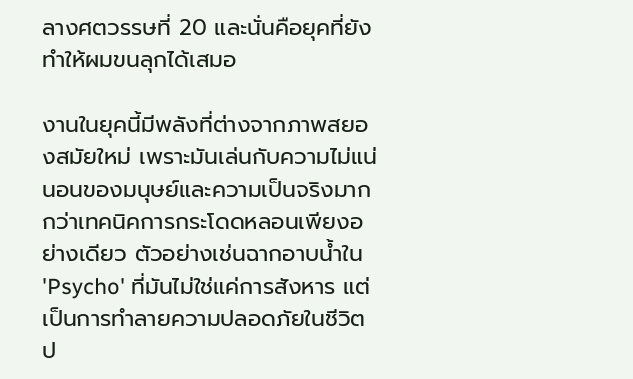ลางศตวรรษที่ 20 และนั่นคือยุคที่ยังทำให้ผมขนลุกได้เสมอ

งานในยุคนี้มีพลังที่ต่างจากภาพสยองสมัยใหม่ เพราะมันเล่นกับความไม่แน่นอนของมนุษย์และความเป็นจริงมากกว่าเทคนิคการกระโดดหลอนเพียงอย่างเดียว ตัวอย่างเช่นฉากอาบน้ำใน 'Psycho' ที่มันไม่ใช่แค่การสังหาร แต่เป็นการทำลายความปลอดภัยในชีวิตป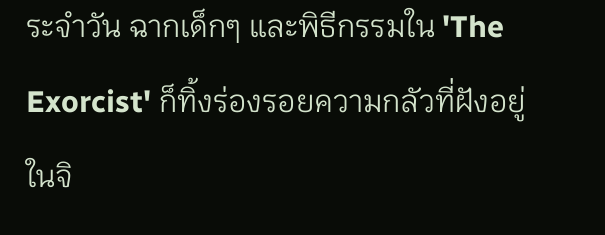ระจำวัน ฉากเด็กๆ และพิธีกรรมใน 'The Exorcist' ก็ทิ้งร่องรอยความกลัวที่ฝังอยู่ในจิ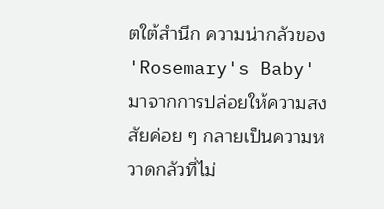ตใต้สำนึก ความน่ากลัวของ 'Rosemary's Baby' มาจากการปล่อยให้ความสงสัยค่อย ๆ กลายเป็นความหวาดกลัวที่ไม่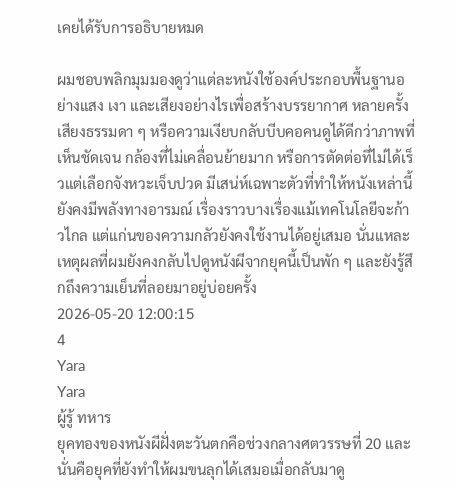เคยได้รับการอธิบายหมด

ผมชอบพลิกมุมมองดูว่าแต่ละหนังใช้องค์ประกอบพื้นฐานอย่างแสง เงา และเสียงอย่างไรเพื่อสร้างบรรยากาศ หลายครั้งเสียงธรรมดา ๆ หรือความเงียบกลับบีบคอคนดูได้ดีกว่าภาพที่เห็นชัดเจน กล้องที่ไม่เคลื่อนย้ายมาก หรือการตัดต่อที่ไม่ได้เร็วแต่เลือกจังหวะเจ็บปวด มีเสน่ห์เฉพาะตัวที่ทำให้หนังเหล่านี้ยังคงมีพลังทางอารมณ์ เรื่องราวบางเรื่องแม้เทคโนโลยีจะก้าวไกล แต่แก่นของความกลัวยังคงใช้งานได้อยู่เสมอ นั่นแหละเหตุผลที่ผมยังคงกลับไปดูหนังผีจากยุคนี้เป็นพัก ๆ และยังรู้สึกถึงความเย็นที่ลอยมาอยู่บ่อยครั้ง
2026-05-20 12:00:15
4
Yara
Yara
ผู้รู้ ทหาร
ยุคทองของหนังผีฝั่งตะวันตกคือช่วงกลางศตวรรษที่ 20 และนั่นคือยุคที่ยังทำให้ผมขนลุกได้เสมอเมื่อกลับมาดู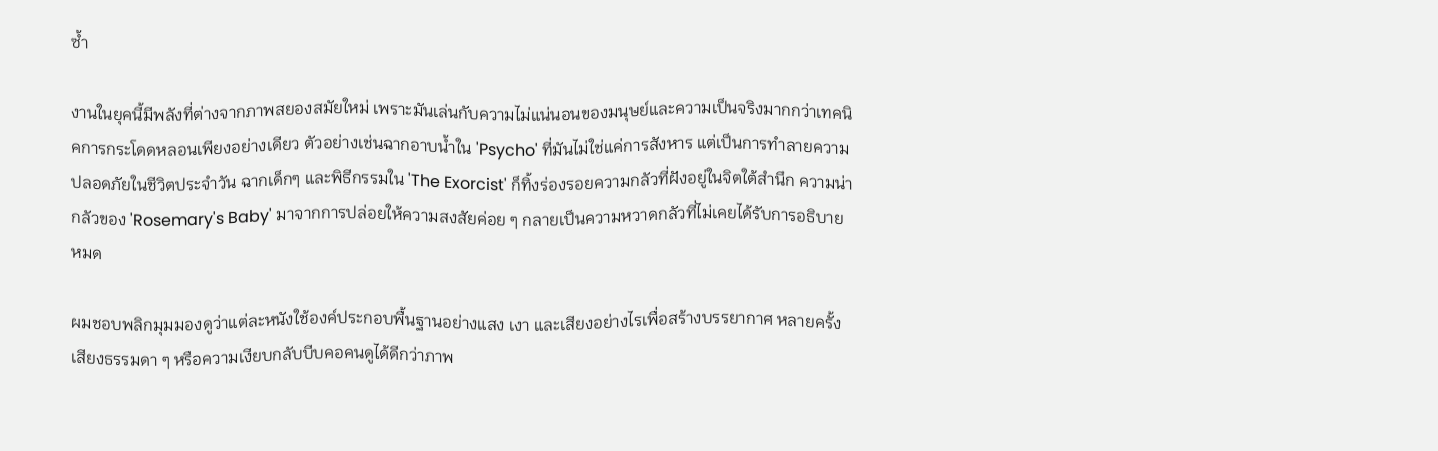ซ้ำ

งานในยุคนี้มีพลังที่ต่างจากภาพสยองสมัยใหม่ เพราะมันเล่นกับความไม่แน่นอนของมนุษย์และความเป็นจริงมากกว่าเทคนิคการกระโดดหลอนเพียงอย่างเดียว ตัวอย่างเช่นฉากอาบน้ำใน 'Psycho' ที่มันไม่ใช่แค่การสังหาร แต่เป็นการทำลายความปลอดภัยในชีวิตประจำวัน ฉากเด็กๆ และพิธีกรรมใน 'The Exorcist' ก็ทิ้งร่องรอยความกลัวที่ฝังอยู่ในจิตใต้สำนึก ความน่ากลัวของ 'Rosemary's Baby' มาจากการปล่อยให้ความสงสัยค่อย ๆ กลายเป็นความหวาดกลัวที่ไม่เคยได้รับการอธิบายหมด

ผมชอบพลิกมุมมองดูว่าแต่ละหนังใช้องค์ประกอบพื้นฐานอย่างแสง เงา และเสียงอย่างไรเพื่อสร้างบรรยากาศ หลายครั้งเสียงธรรมดา ๆ หรือความเงียบกลับบีบคอคนดูได้ดีกว่าภาพ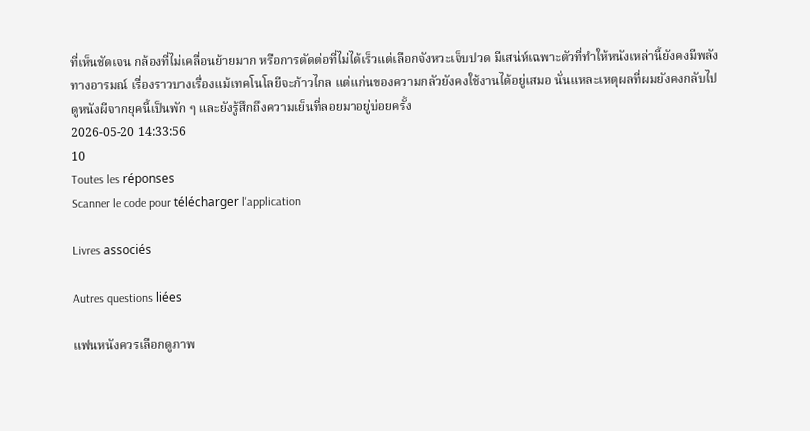ที่เห็นชัดเจน กล้องที่ไม่เคลื่อนย้ายมาก หรือการตัดต่อที่ไม่ได้เร็วแต่เลือกจังหวะเจ็บปวด มีเสน่ห์เฉพาะตัวที่ทำให้หนังเหล่านี้ยังคงมีพลังทางอารมณ์ เรื่องราวบางเรื่องแม้เทคโนโลยีจะก้าวไกล แต่แก่นของความกลัวยังคงใช้งานได้อยู่เสมอ นั่นแหละเหตุผลที่ผมยังคงกลับไปดูหนังผีจากยุคนี้เป็นพัก ๆ และยังรู้สึกถึงความเย็นที่ลอยมาอยู่บ่อยครั้ง
2026-05-20 14:33:56
10
Toutes les réponses
Scanner le code pour télécharger l'application

Livres associés

Autres questions liées

แฟนหนังควรเลือกดูภาพ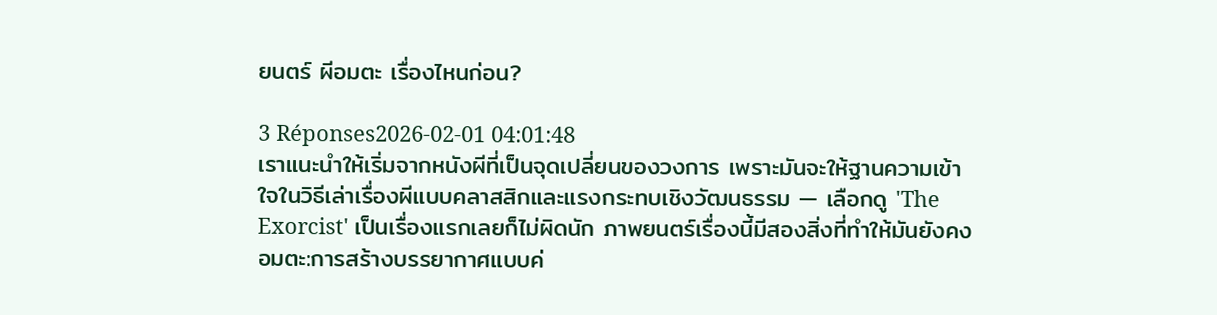ยนตร์ ผีอมตะ เรื่องไหนก่อน?

3 Réponses2026-02-01 04:01:48
เราแนะนำให้เริ่มจากหนังผีที่เป็นจุดเปลี่ยนของวงการ เพราะมันจะให้ฐานความเข้าใจในวิธีเล่าเรื่องผีแบบคลาสสิกและแรงกระทบเชิงวัฒนธรรม — เลือกดู 'The Exorcist' เป็นเรื่องแรกเลยก็ไม่ผิดนัก ภาพยนตร์เรื่องนี้มีสองสิ่งที่ทำให้มันยังคงอมตะ:การสร้างบรรยากาศแบบค่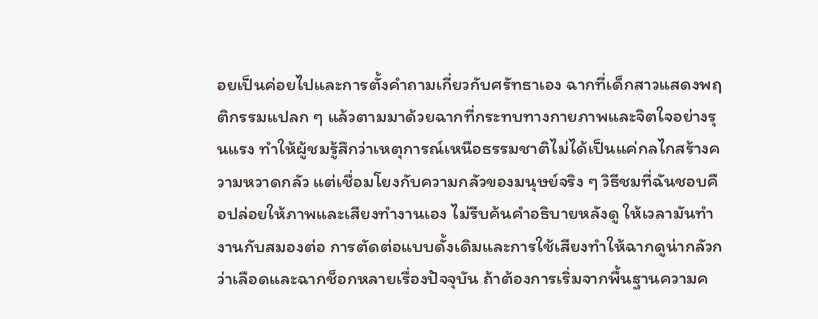อยเป็นค่อยไปและการตั้งคำถามเกี่ยวกับศรัทธาเอง ฉากที่เด็กสาวแสดงพฤติกรรมแปลก ๆ แล้วตามมาด้วยฉากที่กระทบทางกายภาพและจิตใจอย่างรุนแรง ทำให้ผู้ชมรู้สึกว่าเหตุการณ์เหนือธรรมชาติไม่ได้เป็นแค่กลไกสร้างความหวาดกลัว แต่เชื่อมโยงกับความกลัวของมนุษย์จริง ๆ วิธีชมที่ฉันชอบคือปล่อยให้ภาพและเสียงทำงานเอง ไม่รีบค้นคำอธิบายหลังดู ให้เวลามันทำงานกับสมองต่อ การตัดต่อแบบดั้งเดิมและการใช้เสียงทำให้ฉากดูน่ากลัวกว่าเลือดและฉากช็อกหลายเรื่องปัจจุบัน ถ้าต้องการเริ่มจากพื้นฐานความค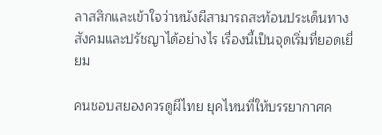ลาสสิกและเข้าใจว่าหนังผีสามารถสะท้อนประเด็นทางสังคมและปรัชญาได้อย่างไร เรื่องนี้เป็นจุดเริ่มที่ยอดเยี่ยม

คนชอบสยองควรดูผีไทย ยุคไหนที่ให้บรรยากาศค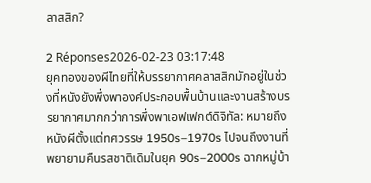ลาสสิก?

2 Réponses2026-02-23 03:17:48
ยุคทองของผีไทยที่ให้บรรยากาศคลาสสิกมักอยู่ในช่วงที่หนังยังพึ่งพาองค์ประกอบพื้นบ้านและงานสร้างบรรยากาศมากกว่าการพึ่งพาเอฟเฟกต์ดิจิทัล: หมายถึงหนังผีตั้งแต่ทศวรรษ 1950s–1970s ไปจนถึงงานที่พยายามคืนรสชาติเดิมในยุค 90s–2000s ฉากหมู่บ้า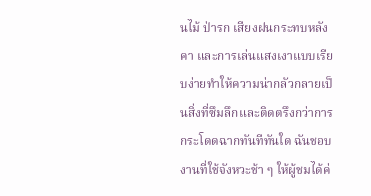นไม้ ป่ารก เสียงฝนกระทบหลังคา และการเล่นแสงเงาแบบเรียบง่ายทำให้ความน่ากลัวกลายเป็นสิ่งที่ซึมลึกและติดตรึงกว่าการกระโดดฉากทันทีทันใด ฉันชอบงานที่ใช้จังหวะช้า ๆ ให้ผู้ชมได้ค่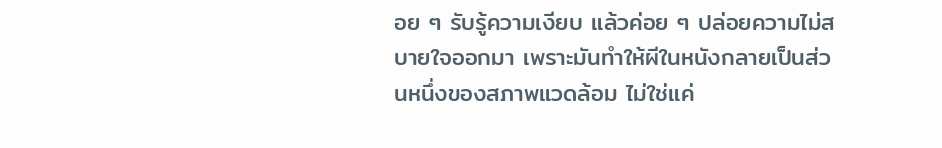อย ๆ รับรู้ความเงียบ แล้วค่อย ๆ ปล่อยความไม่สบายใจออกมา เพราะมันทำให้ผีในหนังกลายเป็นส่วนหนึ่งของสภาพแวดล้อม ไม่ใช่แค่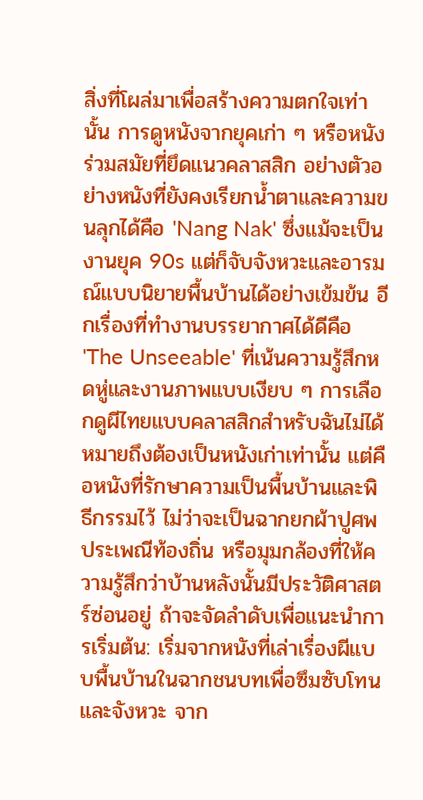สิ่งที่โผล่มาเพื่อสร้างความตกใจเท่านั้น การดูหนังจากยุคเก่า ๆ หรือหนังร่วมสมัยที่ยึดแนวคลาสสิก อย่างตัวอย่างหนังที่ยังคงเรียกน้ำตาและความขนลุกได้คือ 'Nang Nak' ซึ่งแม้จะเป็นงานยุค 90s แต่ก็จับจังหวะและอารมณ์แบบนิยายพื้นบ้านได้อย่างเข้มข้น อีกเรื่องที่ทำงานบรรยากาศได้ดีคือ 'The Unseeable' ที่เน้นความรู้สึกหดหู่และงานภาพแบบเงียบ ๆ การเลือกดูผีไทยแบบคลาสสิกสำหรับฉันไม่ได้หมายถึงต้องเป็นหนังเก่าเท่านั้น แต่คือหนังที่รักษาความเป็นพื้นบ้านและพิธีกรรมไว้ ไม่ว่าจะเป็นฉากยกผ้าปูศพ ประเพณีท้องถิ่น หรือมุมกล้องที่ให้ความรู้สึกว่าบ้านหลังนั้นมีประวัติศาสตร์ซ่อนอยู่ ถ้าจะจัดลำดับเพื่อแนะนำการเริ่มต้น: เริ่มจากหนังที่เล่าเรื่องผีแบบพื้นบ้านในฉากชนบทเพื่อซึมซับโทนและจังหวะ จาก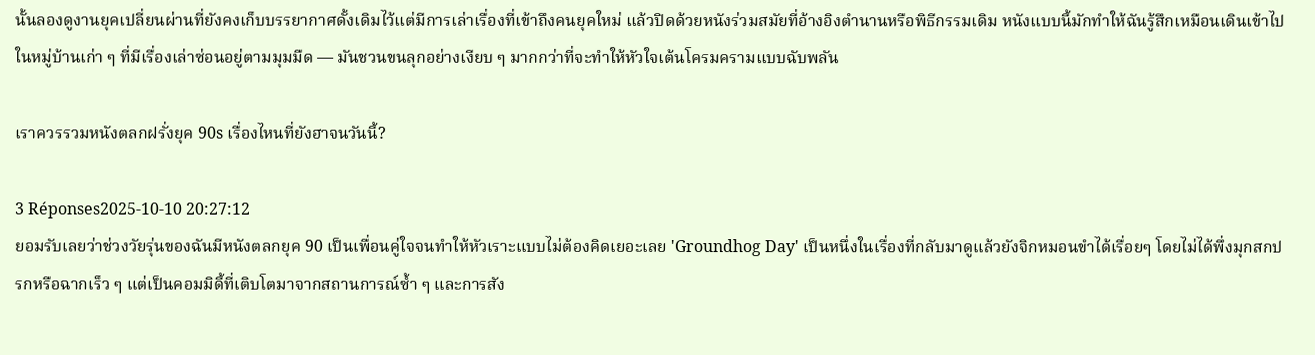นั้นลองดูงานยุคเปลี่ยนผ่านที่ยังคงเก็บบรรยากาศดั้งเดิมไว้แต่มีการเล่าเรื่องที่เข้าถึงคนยุคใหม่ แล้วปิดด้วยหนังร่วมสมัยที่อ้างอิงตำนานหรือพิธีกรรมเดิม หนังแบบนี้มักทำให้ฉันรู้สึกเหมือนเดินเข้าไปในหมู่บ้านเก่า ๆ ที่มีเรื่องเล่าซ่อนอยู่ตามมุมมืด — มันชวนขนลุกอย่างเงียบ ๆ มากกว่าที่จะทำให้หัวใจเต้นโครมครามแบบฉับพลัน

เราควรรวมหนังตลกฝรั่งยุค 90s เรื่องไหนที่ยังฮาจนวันนี้?

3 Réponses2025-10-10 20:27:12
ยอมรับเลยว่าช่วงวัยรุ่นของฉันมีหนังตลกยุค 90 เป็นเพื่อนคู่ใจจนทำให้หัวเราะแบบไม่ต้องคิดเยอะเลย 'Groundhog Day' เป็นหนึ่งในเรื่องที่กลับมาดูแล้วยังจิกหมอนขำได้เรื่อยๆ โดยไม่ได้พึ่งมุกสกปรกหรือฉากเร็ว ๆ แต่เป็นคอมมิดี้ที่เติบโตมาจากสถานการณ์ซ้ำ ๆ และการสัง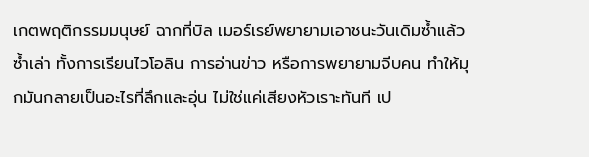เกตพฤติกรรมมนุษย์ ฉากที่บิล เมอร์เรย์พยายามเอาชนะวันเดิมซ้ำแล้วซ้ำเล่า ทั้งการเรียนไวโอลิน การอ่านข่าว หรือการพยายามจีบคน ทำให้มุกมันกลายเป็นอะไรที่ลึกและอุ่น ไม่ใช่แค่เสียงหัวเราะทันที เป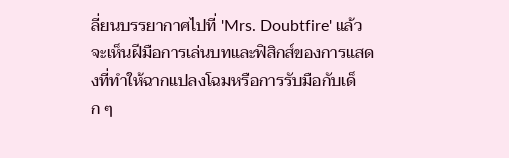ลี่ยนบรรยากาศไปที่ 'Mrs. Doubtfire' แล้วจะเห็นฝีมือการเล่นบทและฟิสิกส์ของการแสดงที่ทำให้ฉากแปลงโฉมหรือการรับมือกับเด็ก ๆ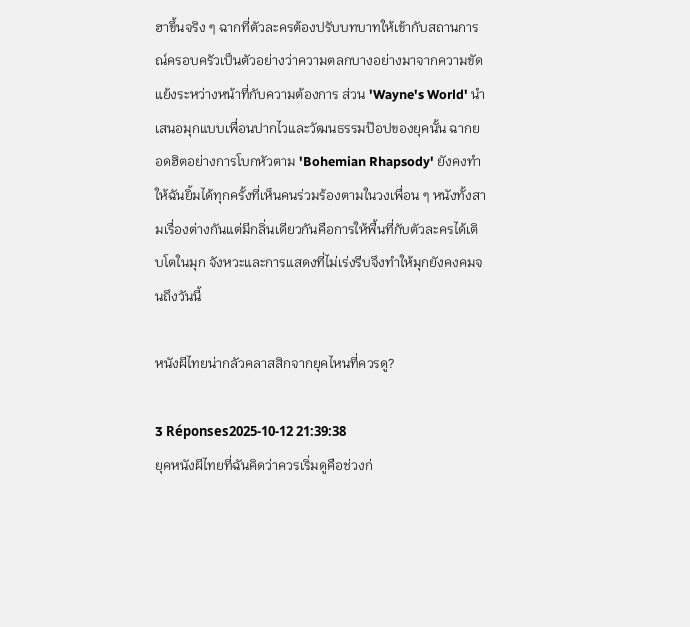ฮาขึ้นจริง ๆ ฉากที่ตัวละครต้องปรับบทบาทให้เข้ากับสถานการณ์ครอบครัวเป็นตัวอย่างว่าความตลกบางอย่างมาจากความขัดแย้งระหว่างหน้าที่กับความต้องการ ส่วน 'Wayne's World' นำเสนอมุกแบบเพื่อนปากไวและวัฒนธรรมป๊อปของยุคนั้น ฉากยอดฮิตอย่างการโบกหัวตาม 'Bohemian Rhapsody' ยังคงทำให้ฉันยิ้มได้ทุกครั้งที่เห็นคนร่วมร้องตามในวงเพื่อน ๆ หนังทั้งสามเรื่องต่างกันแต่มีกลิ่นเดียวกันคือการให้พื้นที่กับตัวละครได้เติบโตในมุก จังหวะและการแสดงที่ไม่เร่งรีบจึงทำให้มุกยังคงคมจนถึงวันนี้

หนังผีไทยน่ากลัวคลาสสิกจากยุคไหนที่ควรดู?

3 Réponses2025-10-12 21:39:38
ยุคหนังผีไทยที่ฉันคิดว่าควรเริ่มดูคือช่วงก่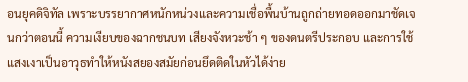อนยุคดิจิทัล เพราะบรรยากาศหนักหน่วงและความเชื่อพื้นบ้านถูกถ่ายทอดออกมาชัดเจนกว่าตอนนี้ ความเงียบของฉากชนบท เสียงจังหวะช้า ๆ ของดนตรีประกอบ และการใช้แสงเงาเป็นอาวุธทำให้หนังสยองสมัยก่อนยึดติดในหัวได้ง่าย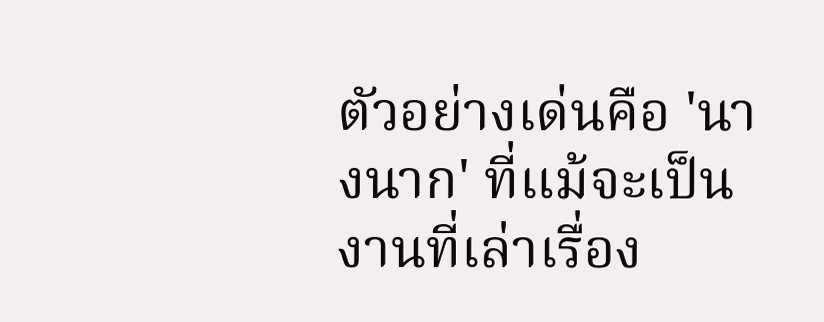ตัวอย่างเด่นคือ 'นางนาก' ที่แม้จะเป็นงานที่เล่าเรื่อง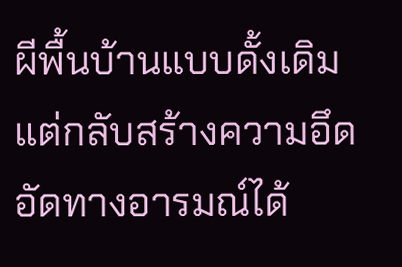ผีพื้นบ้านแบบดั้งเดิม แต่กลับสร้างความอึดอัดทางอารมณ์ได้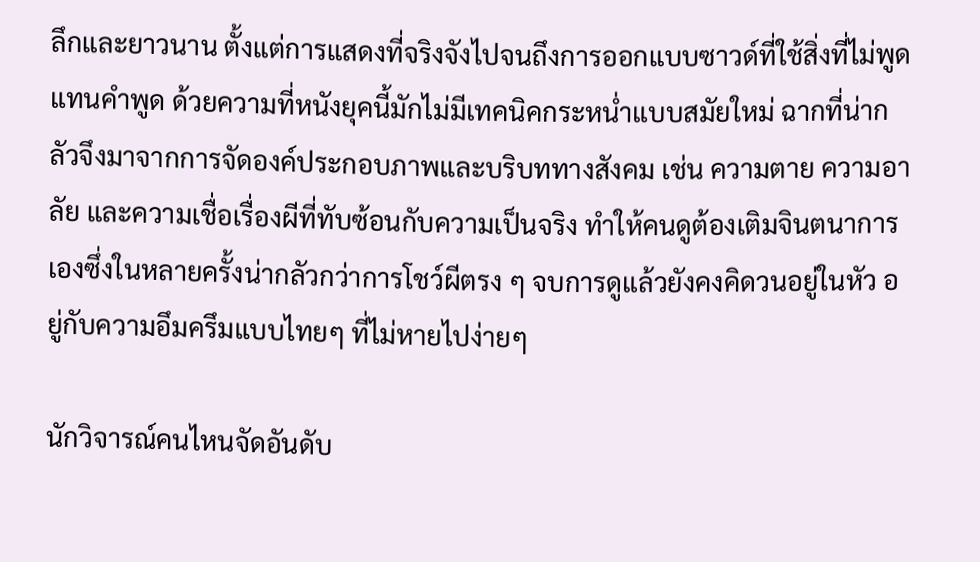ลึกและยาวนาน ตั้งแต่การแสดงที่จริงจังไปจนถึงการออกแบบซาวด์ที่ใช้สิ่งที่ไม่พูดแทนคำพูด ด้วยความที่หนังยุคนี้มักไม่มีเทคนิคกระหน่ำแบบสมัยใหม่ ฉากที่น่ากลัวจึงมาจากการจัดองค์ประกอบภาพและบริบททางสังคม เช่น ความตาย ความอาลัย และความเชื่อเรื่องผีที่ทับซ้อนกับความเป็นจริง ทำให้คนดูต้องเติมจินตนาการเองซึ่งในหลายครั้งน่ากลัวกว่าการโชว์ผีตรง ๆ จบการดูแล้วยังคงคิดวนอยู่ในหัว อยู่กับความอึมครึมแบบไทยๆ ที่ไม่หายไปง่ายๆ

นักวิจารณ์คนไหนจัดอันดับ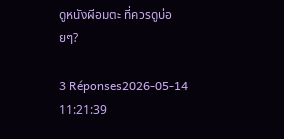ดูหนังผีอมตะ ที่ควรดูบ่อยๆ?

3 Réponses2026-05-14 11:21:39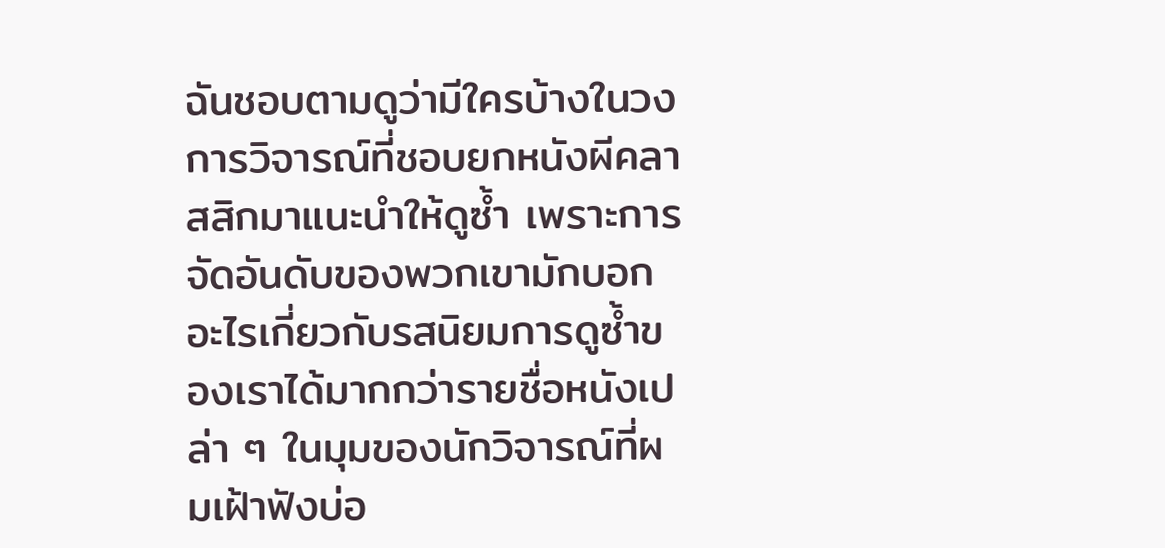ฉันชอบตามดูว่ามีใครบ้างในวงการวิจารณ์ที่ชอบยกหนังผีคลาสสิกมาแนะนำให้ดูซ้ำ เพราะการจัดอันดับของพวกเขามักบอกอะไรเกี่ยวกับรสนิยมการดูซ้ำของเราได้มากกว่ารายชื่อหนังเปล่า ๆ ในมุมของนักวิจารณ์ที่ผมเฝ้าฟังบ่อ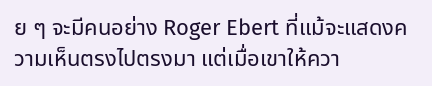ย ๆ จะมีคนอย่าง Roger Ebert ที่แม้จะแสดงความเห็นตรงไปตรงมา แต่เมื่อเขาให้ควา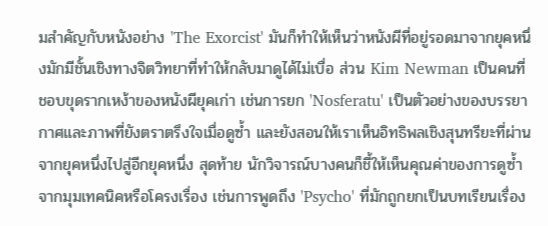มสำคัญกับหนังอย่าง 'The Exorcist' มันก็ทำให้เห็นว่าหนังผีที่อยู่รอดมาจากยุคหนึ่งมักมีชั้นเชิงทางจิตวิทยาที่ทำให้กลับมาดูได้ไม่เบื่อ ส่วน Kim Newman เป็นคนที่ชอบขุดรากเหง้าของหนังผียุคเก่า เช่นการยก 'Nosferatu' เป็นตัวอย่างของบรรยากาศและภาพที่ยังตราตรึงใจเมื่อดูซ้ำ และยังสอนให้เราเห็นอิทธิพลเชิงสุนทรียะที่ผ่านจากยุคหนึ่งไปสู่อีกยุคหนึ่ง สุดท้าย นักวิจารณ์บางคนก็ชี้ให้เห็นคุณค่าของการดูซ้ำจากมุมเทคนิคหรือโครงเรื่อง เช่นการพูดถึง 'Psycho' ที่มักถูกยกเป็นบทเรียนเรื่อง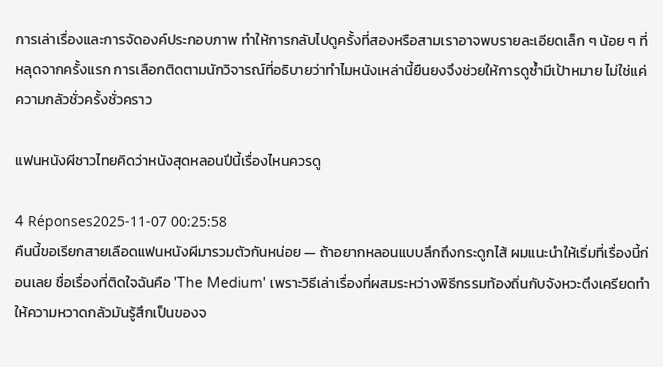การเล่าเรื่องและการจัดองค์ประกอบภาพ ทำให้การกลับไปดูครั้งที่สองหรือสามเราอาจพบรายละเอียดเล็ก ๆ น้อย ๆ ที่หลุดจากครั้งแรก การเลือกติดตามนักวิจารณ์ที่อธิบายว่าทำไมหนังเหล่านี้ยืนยงจึงช่วยให้การดูซ้ำมีเป้าหมาย ไม่ใช่แค่ความกลัวชั่วครั้งชั่วคราว

แฟนหนังผีชาวไทยคิดว่าหนังสุดหลอนปีนี้เรื่องไหนควรดู

4 Réponses2025-11-07 00:25:58
คืนนี้ขอเรียกสายเลือดแฟนหนังผีมารวมตัวกันหน่อย — ถ้าอยากหลอนแบบลึกถึงกระดูกไส้ ผมแนะนำให้เริ่มที่เรื่องนี้ก่อนเลย ชื่อเรื่องที่ติดใจฉันคือ 'The Medium' เพราะวิธีเล่าเรื่องที่ผสมระหว่างพิธีกรรมท้องถิ่นกับจังหวะตึงเครียดทำให้ความหวาดกลัวมันรู้สึกเป็นของจ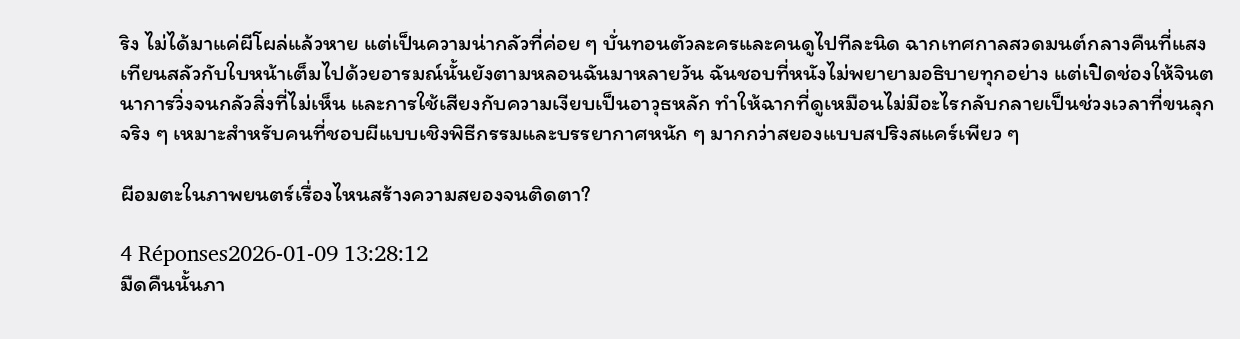ริง ไม่ได้มาแค่ผีโผล่แล้วหาย แต่เป็นความน่ากลัวที่ค่อย ๆ บั่นทอนตัวละครและคนดูไปทีละนิด ฉากเทศกาลสวดมนต์กลางคืนที่แสงเทียนสลัวกับใบหน้าเต็มไปด้วยอารมณ์นั้นยังตามหลอนฉันมาหลายวัน ฉันชอบที่หนังไม่พยายามอธิบายทุกอย่าง แต่เปิดช่องให้จินตนาการวิ่งจนกลัวสิ่งที่ไม่เห็น และการใช้เสียงกับความเงียบเป็นอาวุธหลัก ทำให้ฉากที่ดูเหมือนไม่มีอะไรกลับกลายเป็นช่วงเวลาที่ขนลุกจริง ๆ เหมาะสำหรับคนที่ชอบผีแบบเชิงพิธีกรรมและบรรยากาศหนัก ๆ มากกว่าสยองแบบสปริงสแคร์เพียว ๆ

ผีอมตะในภาพยนตร์เรื่องไหนสร้างความสยองจนติดตา?

4 Réponses2026-01-09 13:28:12
มืดคืนนั้นภา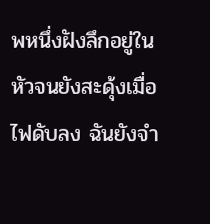พหนึ่งฝังลึกอยู่ในหัวจนยังสะดุ้งเมื่อไฟดับลง ฉันยังจำ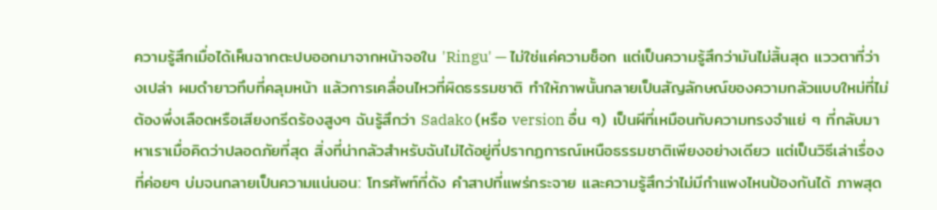ความรู้สึกเมื่อได้เห็นฉากตะปบออกมาจากหน้าจอใน 'Ringu' — ไม่ใช่แค่ความช็อก แต่เป็นความรู้สึกว่ามันไม่สิ้นสุด แววตาที่ว่างเปล่า ผมดำยาวทึบที่คลุมหน้า แล้วการเคลื่อนไหวที่ผิดธรรมชาติ ทำให้ภาพนั้นกลายเป็นสัญลักษณ์ของความกลัวแบบใหม่ที่ไม่ต้องพึ่งเลือดหรือเสียงกรีดร้องสูงๆ ฉันรู้สึกว่า Sadako (หรือ version อื่น ๆ) เป็นผีที่เหมือนกับความทรงจำแย่ ๆ ที่กลับมาหาเราเมื่อคิดว่าปลอดภัยที่สุด สิ่งที่น่ากลัวสำหรับฉันไม่ได้อยู่ที่ปรากฏการณ์เหนือธรรมชาติเพียงอย่างเดียว แต่เป็นวิธีเล่าเรื่องที่ค่อยๆ บ่มจนกลายเป็นความแน่นอน: โทรศัพท์ที่ดัง คำสาปที่แพร่กระจาย และความรู้สึกว่าไม่มีกำแพงไหนป้องกันได้ ภาพสุด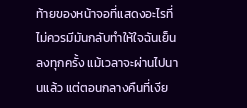ท้ายของหน้าจอที่แสดงอะไรที่ไม่ควรมีมันกลับทำให้ใจฉันเย็นลงทุกครั้ง แม้เวลาจะผ่านไปนานแล้ว แต่ตอนกลางคืนที่เงีย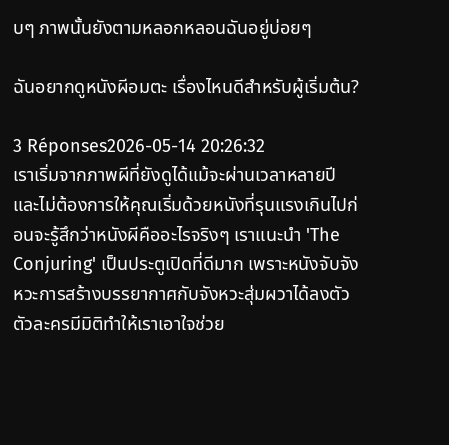บๆ ภาพนั้นยังตามหลอกหลอนฉันอยู่บ่อยๆ

ฉันอยากดูหนังผีอมตะ เรื่องไหนดีสำหรับผู้เริ่มต้น?

3 Réponses2026-05-14 20:26:32
เราเริ่มจากภาพผีที่ยังดูได้แม้จะผ่านเวลาหลายปี และไม่ต้องการให้คุณเริ่มด้วยหนังที่รุนแรงเกินไปก่อนจะรู้สึกว่าหนังผีคืออะไรจริงๆ เราแนะนำ 'The Conjuring' เป็นประตูเปิดที่ดีมาก เพราะหนังจับจังหวะการสร้างบรรยากาศกับจังหวะสุ่มผวาได้ลงตัว ตัวละครมีมิติทำให้เราเอาใจช่วย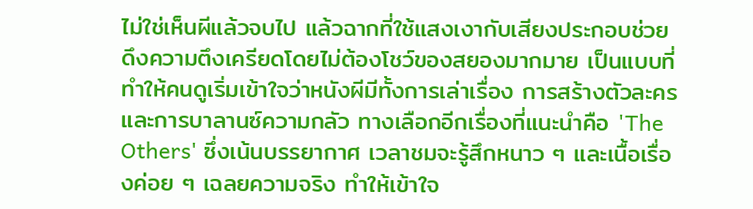ไม่ใช่เห็นผีแล้วจบไป แล้วฉากที่ใช้แสงเงากับเสียงประกอบช่วยดึงความตึงเครียดโดยไม่ต้องโชว์ของสยองมากมาย เป็นแบบที่ทำให้คนดูเริ่มเข้าใจว่าหนังผีมีทั้งการเล่าเรื่อง การสร้างตัวละคร และการบาลานซ์ความกลัว ทางเลือกอีกเรื่องที่แนะนำคือ 'The Others' ซึ่งเน้นบรรยากาศ เวลาชมจะรู้สึกหนาว ๆ และเนื้อเรื่องค่อย ๆ เฉลยความจริง ทำให้เข้าใจ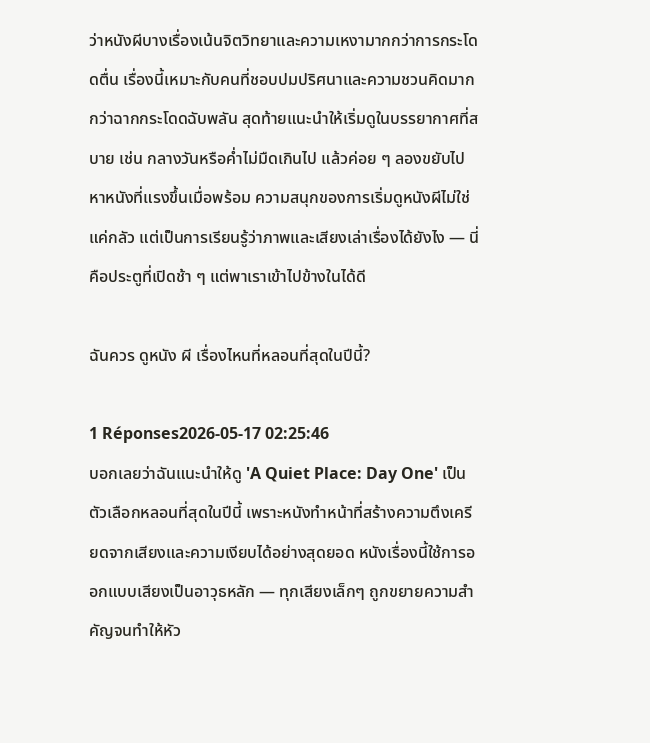ว่าหนังผีบางเรื่องเน้นจิตวิทยาและความเหงามากกว่าการกระโดดตื่น เรื่องนี้เหมาะกับคนที่ชอบปมปริศนาและความชวนคิดมากกว่าฉากกระโดดฉับพลัน สุดท้ายแนะนำให้เริ่มดูในบรรยากาศที่สบาย เช่น กลางวันหรือค่ำไม่มืดเกินไป แล้วค่อย ๆ ลองขยับไปหาหนังที่แรงขึ้นเมื่อพร้อม ความสนุกของการเริ่มดูหนังผีไม่ใช่แค่กลัว แต่เป็นการเรียนรู้ว่าภาพและเสียงเล่าเรื่องได้ยังไง — นี่คือประตูที่เปิดช้า ๆ แต่พาเราเข้าไปข้างในได้ดี

ฉันควร ดูหนัง ผี เรื่องไหนที่หลอนที่สุดในปีนี้?

1 Réponses2026-05-17 02:25:46
บอกเลยว่าฉันแนะนำให้ดู 'A Quiet Place: Day One' เป็นตัวเลือกหลอนที่สุดในปีนี้ เพราะหนังทำหน้าที่สร้างความตึงเครียดจากเสียงและความเงียบได้อย่างสุดยอด หนังเรื่องนี้ใช้การออกแบบเสียงเป็นอาวุธหลัก — ทุกเสียงเล็กๆ ถูกขยายความสำคัญจนทำให้หัว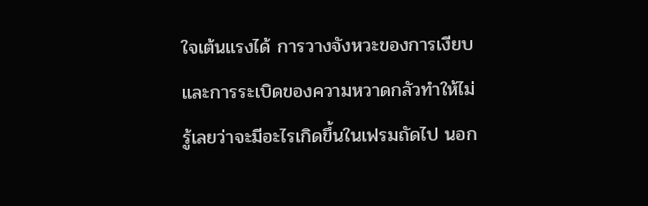ใจเต้นแรงได้ การวางจังหวะของการเงียบและการระเบิดของความหวาดกลัวทำให้ไม่รู้เลยว่าจะมีอะไรเกิดขึ้นในเฟรมถัดไป นอก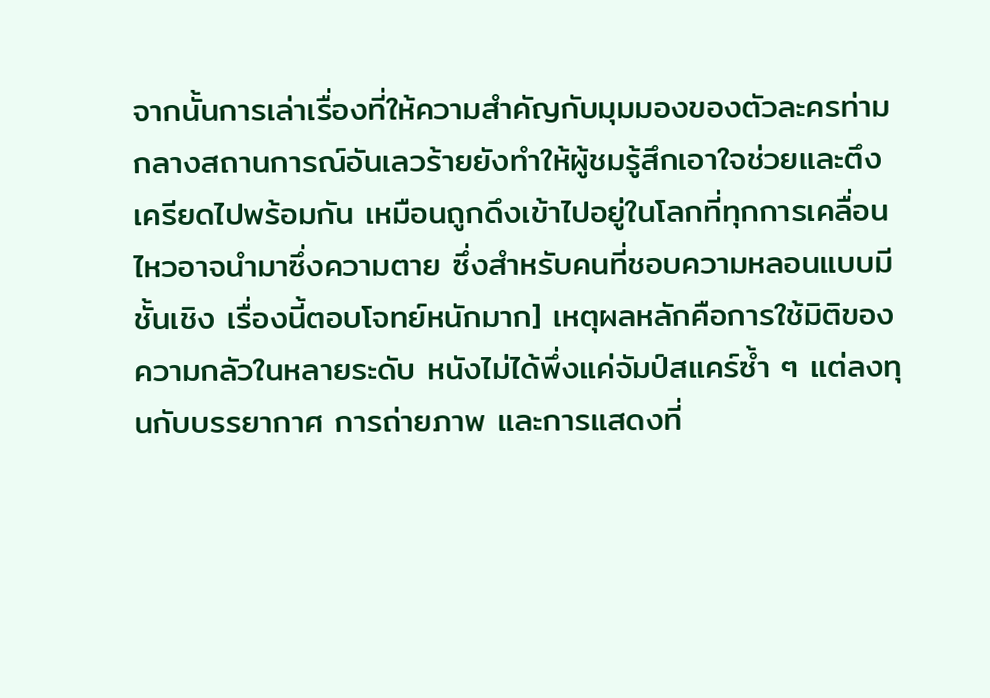จากนั้นการเล่าเรื่องที่ให้ความสำคัญกับมุมมองของตัวละครท่ามกลางสถานการณ์อันเลวร้ายยังทำให้ผู้ชมรู้สึกเอาใจช่วยและตึงเครียดไปพร้อมกัน เหมือนถูกดึงเข้าไปอยู่ในโลกที่ทุกการเคลื่อนไหวอาจนำมาซึ่งความตาย ซึ่งสำหรับคนที่ชอบความหลอนแบบมีชั้นเชิง เรื่องนี้ตอบโจทย์หนักมาก] เหตุผลหลักคือการใช้มิติของความกลัวในหลายระดับ หนังไม่ได้พึ่งแค่จัมป์สแคร์ซ้ำ ๆ แต่ลงทุนกับบรรยากาศ การถ่ายภาพ และการแสดงที่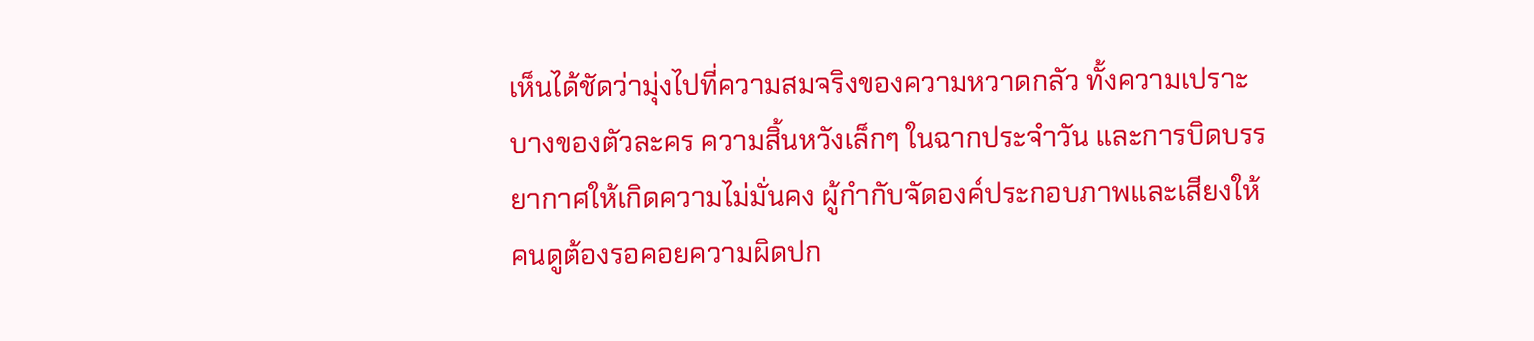เห็นได้ชัดว่ามุ่งไปที่ความสมจริงของความหวาดกลัว ทั้งความเปราะบางของตัวละคร ความสิ้นหวังเล็กๆ ในฉากประจำวัน และการบิดบรรยากาศให้เกิดความไม่มั่นคง ผู้กำกับจัดองค์ประกอบภาพและเสียงให้คนดูต้องรอคอยความผิดปก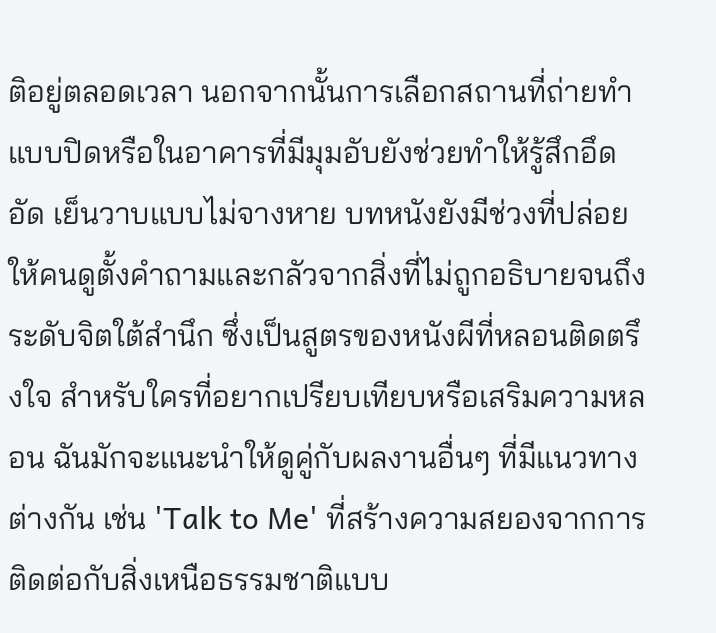ติอยู่ตลอดเวลา นอกจากนั้นการเลือกสถานที่ถ่ายทำแบบปิดหรือในอาคารที่มีมุมอับยังช่วยทำให้รู้สึกอึดอัด เย็นวาบแบบไม่จางหาย บทหนังยังมีช่วงที่ปล่อยให้คนดูตั้งคำถามและกลัวจากสิ่งที่ไม่ถูกอธิบายจนถึงระดับจิตใต้สำนึก ซึ่งเป็นสูตรของหนังผีที่หลอนติดตรึงใจ สำหรับใครที่อยากเปรียบเทียบหรือเสริมความหลอน ฉันมักจะแนะนำให้ดูคู่กับผลงานอื่นๆ ที่มีแนวทางต่างกัน เช่น 'Talk to Me' ที่สร้างความสยองจากการติดต่อกับสิ่งเหนือธรรมชาติแบบ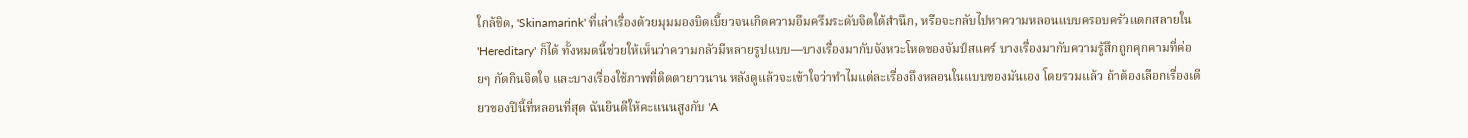ใกล้ชิด, 'Skinamarink' ที่เล่าเรื่องด้วยมุมมองบิดเบี้ยวจนเกิดความอึมครึมระดับจิตใต้สำนึก, หรือจะกลับไปหาความหลอนแบบครอบครัวแตกสลายใน 'Hereditary' ก็ได้ ทั้งหมดนี้ช่วยให้เห็นว่าความกลัวมีหลายรูปแบบ—บางเรื่องมากับจังหวะโหดของจัมป์สแคร์ บางเรื่องมากับความรู้สึกถูกคุกคามที่ค่อยๆ กัดกินจิตใจ และบางเรื่องใช้ภาพที่ติดตายาวนาน หลังดูแล้วจะเข้าใจว่าทำไมแต่ละเรื่องถึงหลอนในแบบของมันเอง โดยรวมแล้ว ถ้าต้องเลือกเรื่องเดียวของปีนี้ที่หลอนที่สุด ฉันยินดีให้คะแนนสูงกับ 'A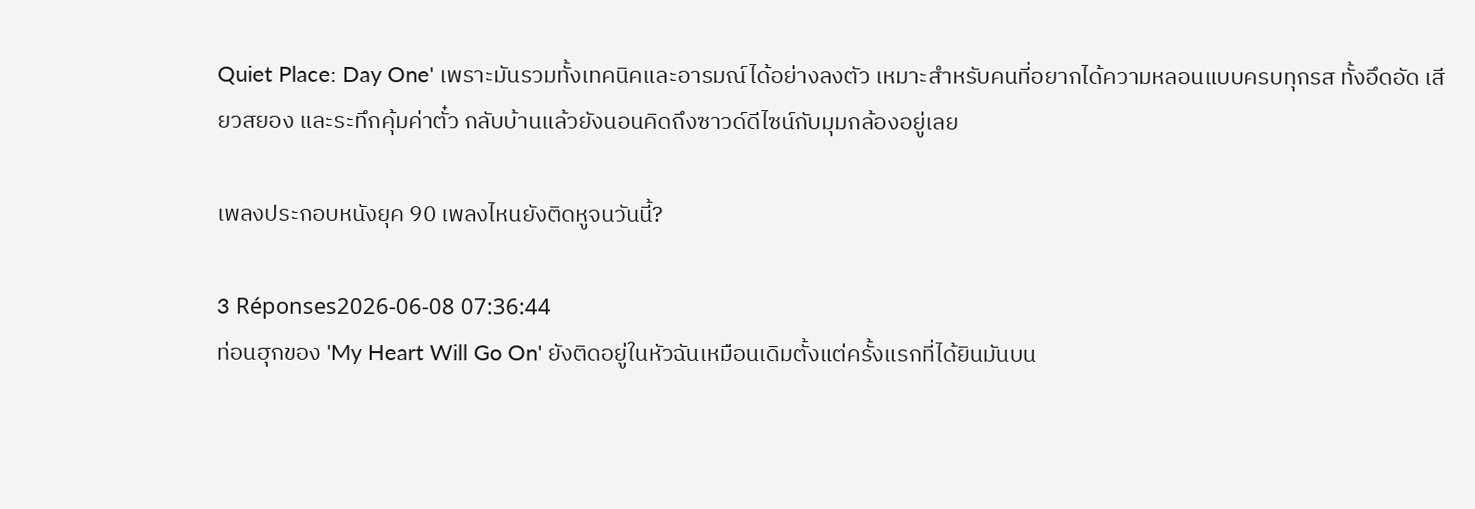Quiet Place: Day One' เพราะมันรวมทั้งเทคนิคและอารมณ์ได้อย่างลงตัว เหมาะสำหรับคนที่อยากได้ความหลอนแบบครบทุกรส ทั้งอึดอัด เสียวสยอง และระทึกคุ้มค่าตั๋ว กลับบ้านแล้วยังนอนคิดถึงซาวด์ดีไซน์กับมุมกล้องอยู่เลย

เพลงประกอบหนังยุค 90 เพลงไหนยังติดหูจนวันนี้?

3 Réponses2026-06-08 07:36:44
ท่อนฮุกของ 'My Heart Will Go On' ยังติดอยู่ในหัวฉันเหมือนเดิมตั้งแต่ครั้งแรกที่ได้ยินมันบน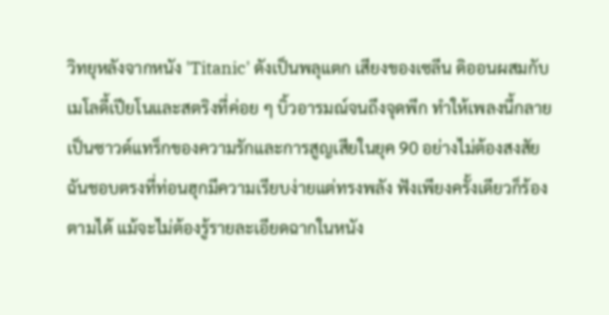วิทยุหลังจากหนัง 'Titanic' ดังเป็นพลุแตก เสียงของเซลีน ดิออนผสมกับเมโลดี้เปียโนและสตริงที่ค่อย ๆ บิ้วอารมณ์จนถึงจุดพีก ทำให้เพลงนี้กลายเป็นซาวด์แทร็กของความรักและการสูญเสียในยุค 90 อย่างไม่ต้องสงสัย ฉันชอบตรงที่ท่อนฮุกมีความเรียบง่ายแต่ทรงพลัง ฟังเพียงครั้งเดียวก็ร้องตามได้ แม้จะไม่ต้องรู้รายละเอียดฉากในหนัง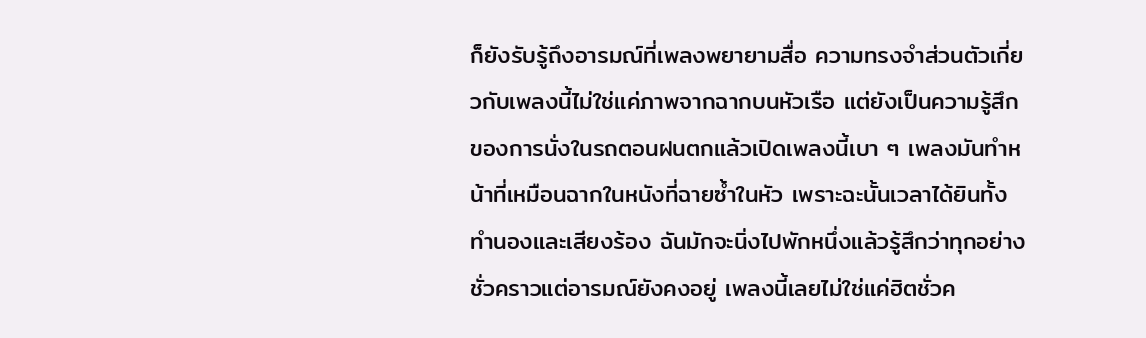ก็ยังรับรู้ถึงอารมณ์ที่เพลงพยายามสื่อ ความทรงจำส่วนตัวเกี่ยวกับเพลงนี้ไม่ใช่แค่ภาพจากฉากบนหัวเรือ แต่ยังเป็นความรู้สึกของการนั่งในรถตอนฝนตกแล้วเปิดเพลงนี้เบา ๆ เพลงมันทำหน้าที่เหมือนฉากในหนังที่ฉายซ้ำในหัว เพราะฉะนั้นเวลาได้ยินทั้งทำนองและเสียงร้อง ฉันมักจะนิ่งไปพักหนึ่งแล้วรู้สึกว่าทุกอย่างชั่วคราวแต่อารมณ์ยังคงอยู่ เพลงนี้เลยไม่ใช่แค่ฮิตชั่วค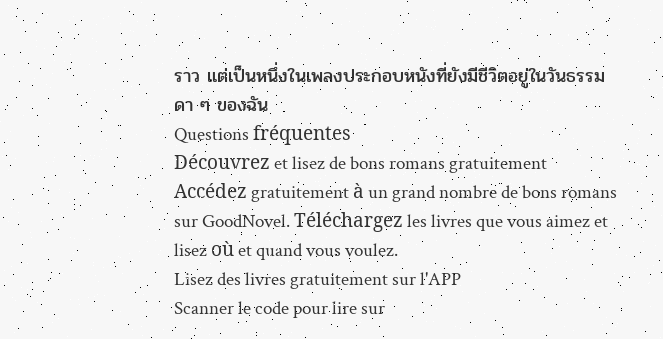ราว แต่เป็นหนึ่งในเพลงประกอบหนังที่ยังมีชีวิตอยู่ในวันธรรมดา ๆ ของฉัน
Questions fréquentes
Découvrez et lisez de bons romans gratuitement
Accédez gratuitement à un grand nombre de bons romans sur GoodNovel. Téléchargez les livres que vous aimez et lisez où et quand vous voulez.
Lisez des livres gratuitement sur l'APP
Scanner le code pour lire sur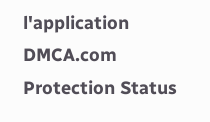l'application
DMCA.com Protection Status